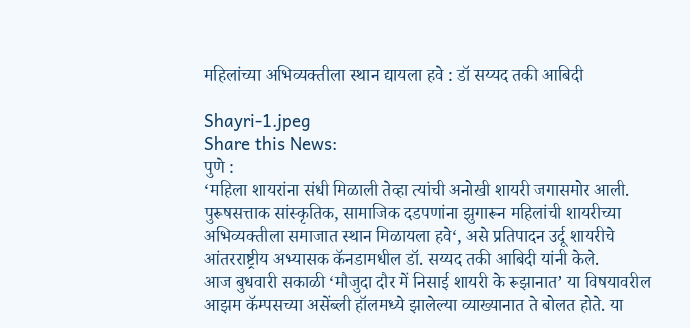महिलांच्या अभिव्यक्तीला स्थान द्यायला हवे : डॉ सय्यद तकी आबिदी

Shayri-1.jpeg
Share this News:
पुणे :
‘महिला शायरांना संधी मिळाली तेव्हा त्यांची अनोखी शायरी जगासमोर आली. पुरूषसत्ताक सांस्कृतिक, सामाजिक दडपणांना झुगारून महिलांची शायरीच्या अभिव्यक्तीला समाजात स्थान मिळायला हवे‘, असे प्रतिपादन उर्दू शायरीचे आंतरराष्ट्रीय अभ्यासक कॅनडामधील डॉ. सय्यद तकी आबिदी यांनी केले.
आज बुधवारी सकाळी ‘मौजुदा दौर में निसाई शायरी के रूझानात’ या विषयावरील आझम कॅम्पसच्या असेंब्ली हॉलमध्ये झालेल्या व्याख्यानात ते बोलत होते. या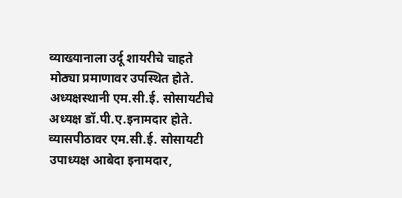व्याख्यानाला उर्दू शायरीचे चाहते मोठ्या प्रमाणावर उपस्थित होते.
अध्यक्षस्थानी एम.सी.ई. सोसायटीचे अध्यक्ष डॉ.पी.ए.इनामदार होते. व्यासपीठावर एम.सी.ई. सोसायटी उपाध्यक्ष आबेदा इनामदार,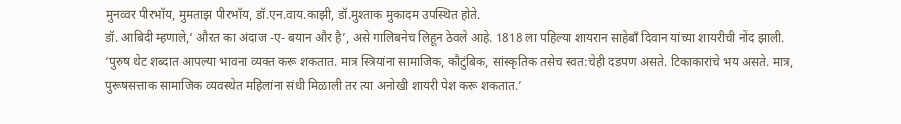मुनव्वर पीरभॉय, मुमताझ पीरभॉय, डॉ.एन.वाय.काझी, डॉ.मुश्ताक मुकादम उपस्थित होते.
डॉ. आबिदी म्हणाले,‘ औरत का अंदाज -ए- बयान और है’, असे गालिबनेच लिहून ठेवले आहे. 1818 ला पहिल्या शायरान साहेबाँ दिवान यांच्या शायरीची नोंद झाली.
‘पुरुष थेट शब्दात आपल्या भावना व्यक्त करू शकतात. मात्र स्त्रियांना सामाजिक, कौटुंबिक, सांस्कृतिक तसेच स्वत:चेही दडपण असते. टिकाकारांचे भय असते. मात्र, पुरूषसत्ताक सामाजिक व्यवस्थेत महिलांना संधी मिळाली तर त्या अनोखी शायरी पेश करू शकतात.’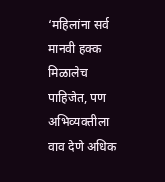‘महिलांना सर्व मानवी हक्क मिळालेच पाहिजेत, पण अभिव्यक्तीला वाव देणे अधिक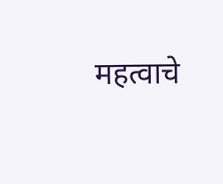महत्वाचे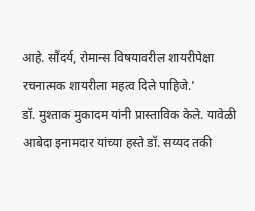आहे. सौंदर्य, रोमान्स विषयावरील शायरीपेक्षा रचनात्मक शायरीला महत्व दिले पाहिजे.’
डॉ. मुश्ताक मुकादम यांनी प्रास्ताविक केले. यावेळी आबेदा इनामदार यांच्या हस्ते डॉ. सय्यद तकी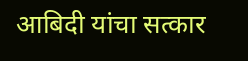आबिदी यांचा सत्कार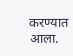करण्यात आला.